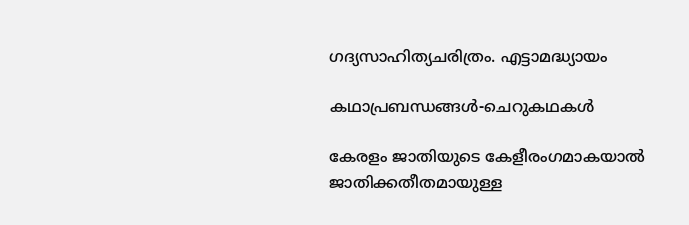ഗദ്യസാഹിത്യചരിത്രം. എട്ടാമദ്ധ്യായം

കഥാപ്രബന്ധങ്ങൾ-ചെറുകഥകൾ

കേരളം ജാതിയുടെ കേളീരംഗമാകയാൽ ജാതിക്കതീതമായുള്ള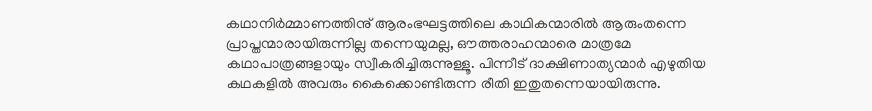കഥാനിർമ്മാണത്തിനു് ആരംഭഘട്ടത്തിലെ കാഥികന്മാരിൽ ആരുംതന്നെ പ്രാപ്തന്മാരായിരുന്നില്ല തന്നെയുമല്ല, ഔത്തരാഹന്മാരെ മാത്രമേ കഥാപാത്രങ്ങളായും സ്വീകരിച്ചിരുന്നുള്ളൂ. പിന്നീട് ദാക്ഷിണാത്യന്മാർ എഴുതിയ കഥകളിൽ അവരും കൈക്കൊണ്ടിരുന്ന രീതി ഇതുതന്നെയായിരുന്നു.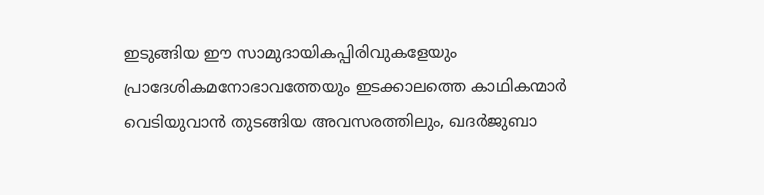ഇടുങ്ങിയ ഈ സാമുദായികപ്പിരിവുകളേയും പ്രാദേശികമനോഭാവത്തേയും ഇടക്കാലത്തെ കാഥികന്മാർ വെടിയുവാൻ തുടങ്ങിയ അവസരത്തിലും, ഖദർജുബാ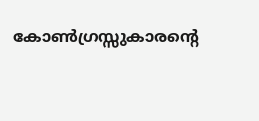കോൺഗ്രസ്സുകാരൻ്റെ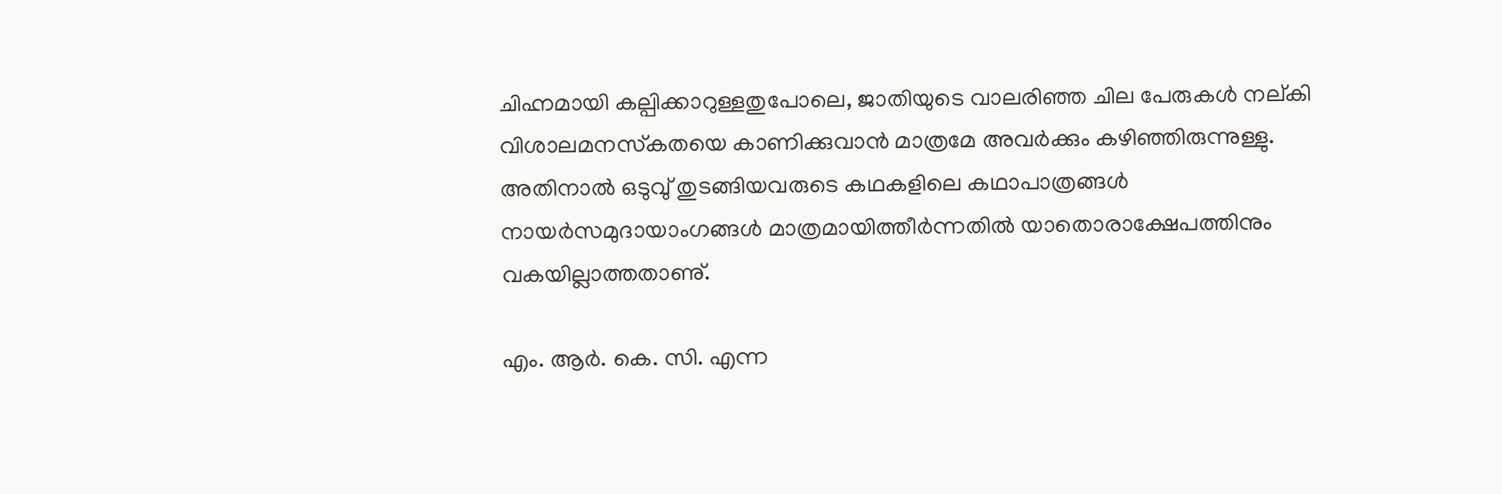ചിഹ്നമായി കല്പിക്കാറുള്ളതുപോലെ, ജാതിയുടെ വാലരിഞ്ഞ ചില പേരുകൾ നല്കി വിശാലമനസ്‌കതയെ കാണിക്കുവാൻ മാത്രമേ അവർക്കും കഴിഞ്ഞിരുന്നുള്ളു. അതിനാൽ ഒടുവു് തുടങ്ങിയവരുടെ കഥകളിലെ കഥാപാത്രങ്ങൾ നായർസമുദായാംഗങ്ങൾ മാത്രമായിത്തീർന്നതിൽ യാതൊരാക്ഷേപത്തിനും വകയില്ലാത്തതാണു്.

എം. ആർ. കെ. സി. എന്ന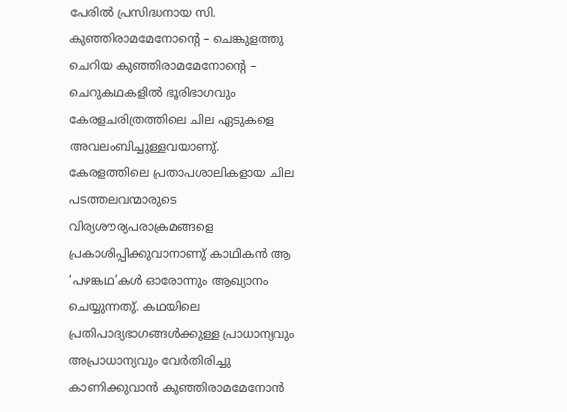പേരിൽ പ്രസിദ്ധനായ സി. കുഞ്ഞിരാമമേനോൻ്റെ – ചെങ്കുളത്തു ചെറിയ കുഞ്ഞിരാമമേനോൻ്റെ – ചെറുകഥകളിൽ ഭൂരിഭാഗവും കേരളചരിത്രത്തിലെ ചില ഏടുകളെ അവലംബിച്ചുള്ളവയാണു്. കേരളത്തിലെ പ്രതാപശാലികളായ ചില പടത്തലവന്മാരുടെ വിര്യശൗര്യപരാക്രമങ്ങളെ പ്രകാശിപ്പിക്കുവാനാണു് കാഥികൻ ആ ‘പഴങ്കഥ’കൾ ഓരോന്നും ആഖ്യാനം ചെയ്യുന്നതു്. കഥയിലെ പ്രതിപാദ്യഭാഗങ്ങൾക്കുള്ള പ്രാധാന്യവും അപ്രാധാന്യവും വേർതിരിച്ചു കാണിക്കുവാൻ കുഞ്ഞിരാമമേനോൻ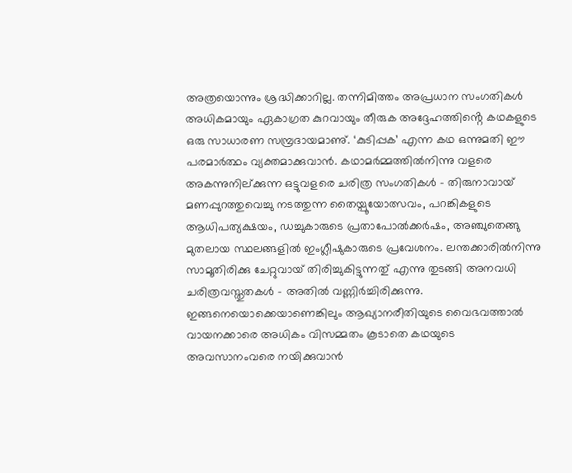അത്രയൊന്നും ശ്രദ്ധിക്കാറില്ല. തന്നിമിത്തം അപ്രധാന സംഗതികൾ അധികമായും ഏകാഗ്രത കുറവായും തീരുക അദ്ദേഹത്തിൻ്റെ കഥകളുടെ ഒരു സാധാരണ സമ്പ്രദായമാണു്. ‘കുടിപ്പക’ എന്ന കഥ ഒന്നുമതി ഈ പരമാർത്ഥം വ്യക്തമാക്കുവാൻ. കഥാമർമ്മത്തിൽനിന്നു വളരെ അകന്നുനില്ക്കുന്ന ഒട്ടുവളരെ ചരിത്ര സംഗതികൾ – തിരുനാവായ് മണപ്പുറത്തുവെച്ചു നടത്തുന്ന തൈയ്പൂയോത്സവം, പറങ്കികളുടെ ആധിപത്യക്ഷയം, ഡച്ചുകാരുടെ പ്രതാപോൽക്കർഷം, അഞ്ചുതെങ്ങു മുതലായ സ്ഥലങ്ങളിൽ ഇംഗ്ലീഷുകാരുടെ പ്രവേശനം. ലന്തക്കാരിൽനിന്നു സാമൂതിരിക്കു ചേറ്റുവായ് തിരിച്ചുകിട്ടുന്നതു് എന്നു തുടങ്ങി അനവധി ചരിത്രവസ്തുതകൾ – അതിൽ വണ്ണിർച്ചിരിക്കുന്നു. ഇങ്ങനെയൊക്കെയാണെങ്കിലും ആഖ്യാനരീതിയുടെ വൈഭവത്താൽ വായനക്കാരെ അധികം വിസമ്മതം കൂടാതെ കഥയുടെ അവസാനംവരെ നയിക്കുവാൻ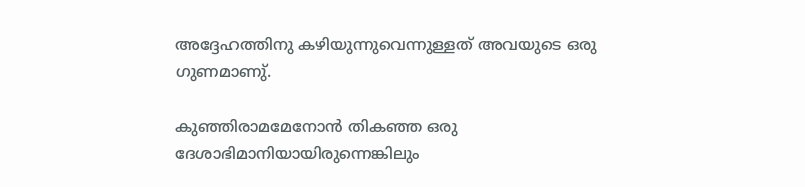അദ്ദേഹത്തിനു കഴിയുന്നുവെന്നുള്ളത് അവയുടെ ഒരു ഗുണമാണു്.

കുഞ്ഞിരാമമേനോൻ തികഞ്ഞ ഒരു ദേശാഭിമാനിയായിരുന്നെങ്കിലും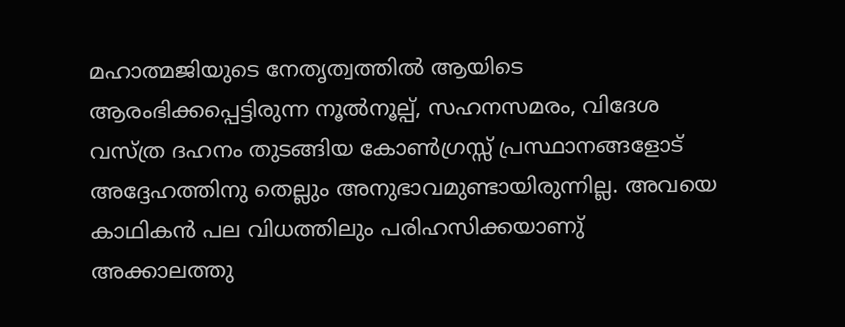മഹാത്മജിയുടെ നേതൃത്വത്തിൽ ആയിടെ ആരംഭിക്കപ്പെട്ടിരുന്ന നൂൽനൂല്പ്, സഹനസമരം, വിദേശ വസ്ത്ര ദഹനം തുടങ്ങിയ കോൺഗ്രസ്സ് പ്രസ്ഥാനങ്ങളോട് അദ്ദേഹത്തിനു തെല്ലും അനുഭാവമുണ്ടായിരുന്നില്ല. അവയെ കാഥികൻ പല വിധത്തിലും പരിഹസിക്കയാണു് അക്കാലത്തു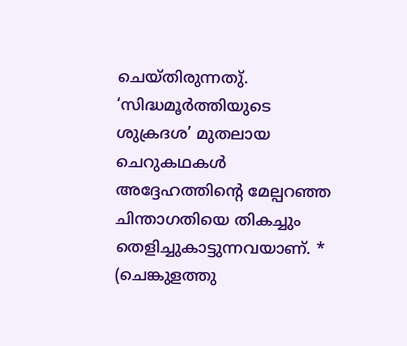ചെയ്തിരുന്നതു്. ‘സിദ്ധമൂർത്തിയുടെ ശുക്രദശ’ മുതലായ ചെറുകഥകൾ അദ്ദേഹത്തിൻ്റെ മേല്പറഞ്ഞ ചിന്താഗതിയെ തികച്ചും തെളിച്ചുകാട്ടുന്നവയാണ്. * (ചെങ്കുളത്തു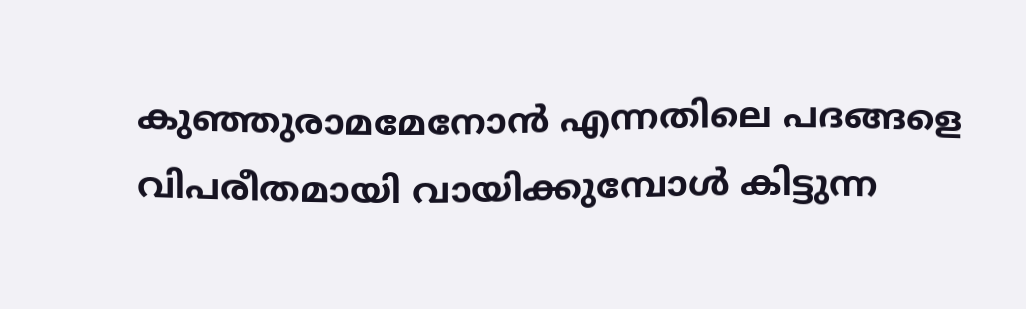കുഞ്ഞുരാമമേനോൻ എന്നതിലെ പദങ്ങളെ വിപരീതമായി വായിക്കുമ്പോൾ കിട്ടുന്ന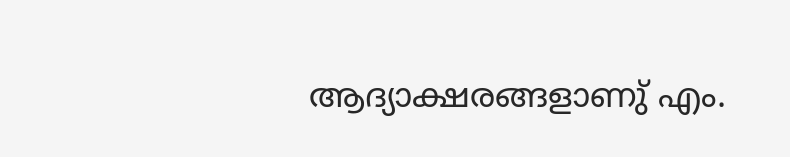ആദ്യാക്ഷരങ്ങളാണു് എം.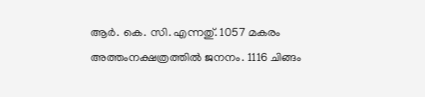ആർ. കെ. സി. എന്നതു്. 1057 മകരം അത്തംനക്ഷത്രത്തിൽ ജനനം. 1116 ചിങ്ങം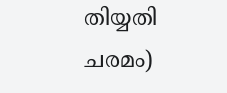തിയ്യതി ചരമം)